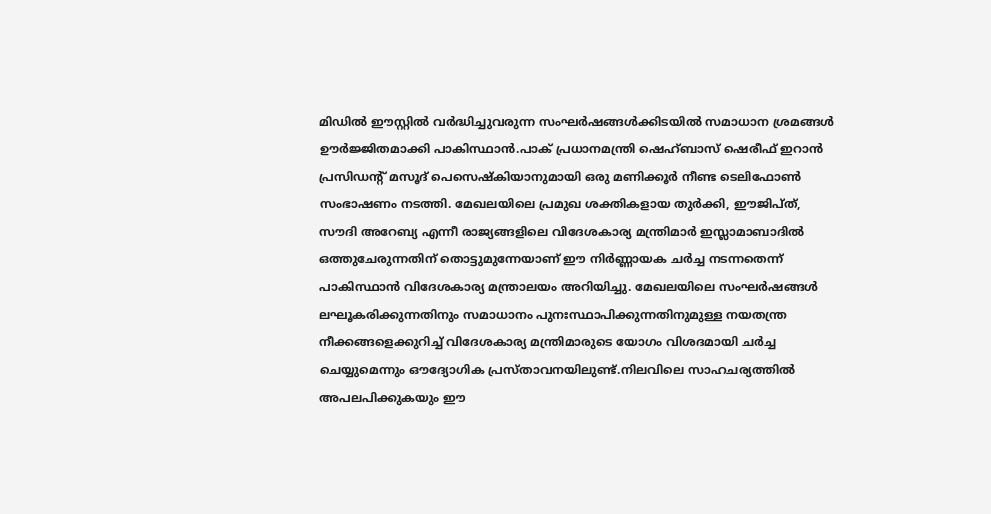മിഡിൽ ഈസ്റ്റിൽ വർദ്ധിച്ചുവരുന്ന സംഘർഷങ്ങൾക്കിടയിൽ സമാധാന ശ്രമങ്ങൾ ഊർജ്ജിതമാക്കി പാകിസ്ഥാൻ.പാക് പ്രധാനമന്ത്രി ഷെഹ്ബാസ് ഷെരീഫ് ഇറാൻ പ്രസിഡന്റ് മസൂദ് പെസെഷ്കിയാനുമായി ഒരു മണിക്കൂർ നീണ്ട ടെലിഫോൺ സംഭാഷണം നടത്തി. മേഖലയിലെ പ്രമുഖ ശക്തികളായ തുർക്കി, ഈജിപ്ത്, സൗദി അറേബ്യ എന്നീ രാജ്യങ്ങളിലെ വിദേശകാര്യ മന്ത്രിമാർ ഇസ്ലാമാബാദിൽ ഒത്തുചേരുന്നതിന് തൊട്ടുമുന്നേയാണ് ഈ നിർണ്ണായക ചർച്ച നടന്നതെന്ന് പാകിസ്ഥാൻ വിദേശകാര്യ മന്ത്രാലയം അറിയിച്ചു. മേഖലയിലെ സംഘർഷങ്ങൾ ലഘൂകരിക്കുന്നതിനും സമാധാനം പുനഃസ്ഥാപിക്കുന്നതിനുമുള്ള നയതന്ത്ര നീക്കങ്ങളെക്കുറിച്ച് വിദേശകാര്യ മന്ത്രിമാരുടെ യോഗം വിശദമായി ചർച്ച ചെയ്യുമെന്നും ഔദ്യോഗിക പ്രസ്താവനയിലുണ്ട്.നിലവിലെ സാഹചര്യത്തിൽ അപലപിക്കുകയും ഈ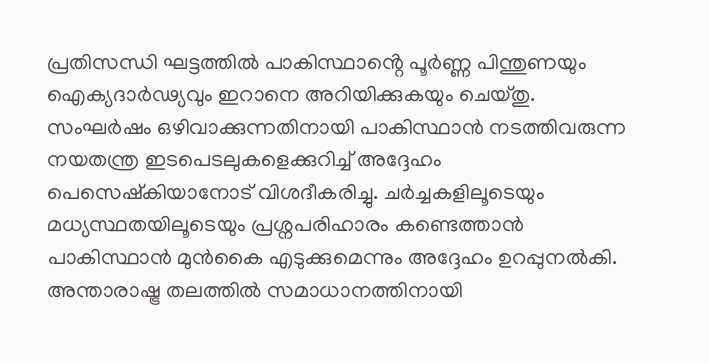പ്രതിസന്ധി ഘട്ടത്തിൽ പാകിസ്ഥാൻ്റെ പൂർണ്ണ പിന്തുണയും ഐക്യദാർഢ്യവും ഇറാനെ അറിയിക്കുകയും ചെയ്തു. സംഘർഷം ഒഴിവാക്കുന്നതിനായി പാകിസ്ഥാൻ നടത്തിവരുന്ന നയതന്ത്ര ഇടപെടലുകളെക്കുറിച്ച് അദ്ദേഹം പെസെഷ്കിയാനോട് വിശദീകരിച്ചു. ചർച്ചകളിലൂടെയും മധ്യസ്ഥതയിലൂടെയും പ്രശ്നപരിഹാരം കണ്ടെത്താൻ പാകിസ്ഥാൻ മുൻകൈ എടുക്കുമെന്നും അദ്ദേഹം ഉറപ്പുനൽകി. അന്താരാഷ്ട്ര തലത്തിൽ സമാധാനത്തിനായി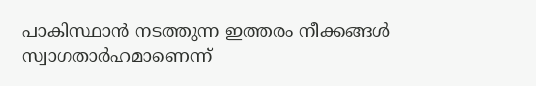പാകിസ്ഥാൻ നടത്തുന്ന ഇത്തരം നീക്കങ്ങൾ സ്വാഗതാർഹമാണെന്ന്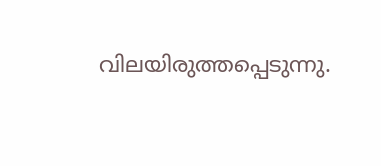വിലയിരുത്തപ്പെടുന്നു.